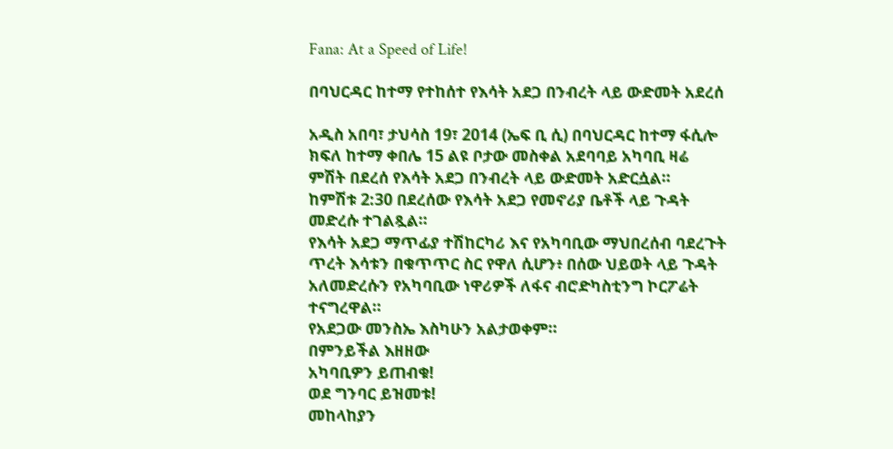Fana: At a Speed of Life!

በባህርዳር ከተማ የተከሰተ የእሳት አደጋ በንብረት ላይ ውድመት አደረሰ

አዲስ አበባ፣ ታህሳስ 19፣ 2014 (ኤፍ ቢ ሲ) በባህርዳር ከተማ ፋሲሎ ክፍለ ከተማ ቀበሌ 15 ልዩ ቦታው መስቀል አደባባይ አካባቢ ዛሬ ምሽት በደረሰ የእሳት አደጋ በንብረት ላይ ውድመት አድርሷል።
ከምሽቱ 2:30 በደረሰው የእሳት አደጋ የመኖሪያ ቤቶች ላይ ጉዳት መድረሱ ተገልጿል።
የእሳት አደጋ ማጥፊያ ተሽከርካሪ እና የአካባቢው ማህበረሰብ ባደረጉት ጥረት እሳቱን በቁጥጥር ስር የዋለ ሲሆን፥ በሰው ህይወት ላይ ጉዳት አለመድረሱን የአካባቢው ነዋሪዎች ለፋና ብሮድካስቲንግ ኮርፖሬት ተናግረዋል።
የአደጋው መንስኤ እስካሁን አልታወቀም።
በምንይችል እዘዘው
አካባቢዎን ይጠብቁ!
ወደ ግንባር ይዝመቱ!
መከላከያን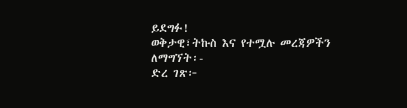ይደግፉ!
ወቅታዊ፣ትኩስ እና የተሟሉ መረጃዎችን ለማግኘት፡-
ድረ ገጽ፦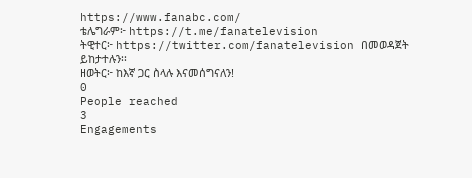https://www.fanabc.com/
ቴሌግራም፦ https://t.me/fanatelevision
ትዊተር፦ https://twitter.com/fanatelevision በመወዳጀት ይከታተሉን፡፡
ዘወትር፦ ከእኛ ጋር ስላሉ እናመሰግናለን!
0
People reached
3
Engagements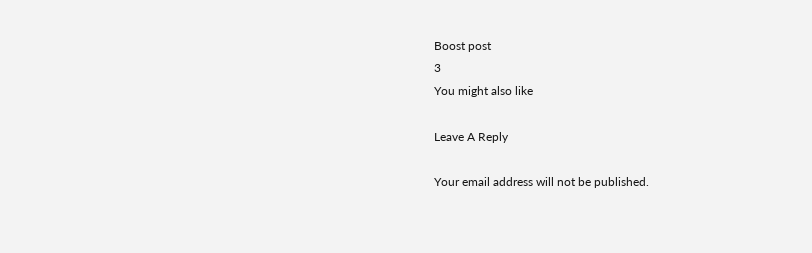Boost post
3
You might also like

Leave A Reply

Your email address will not be published.